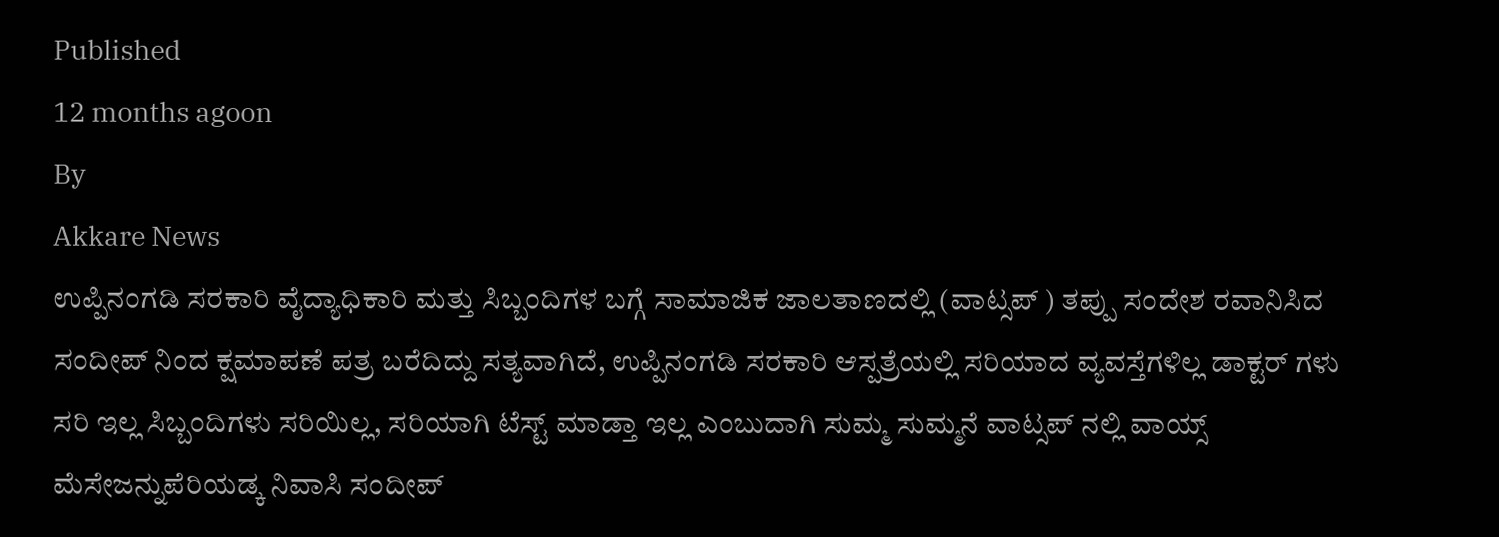Published
12 months agoon
By
Akkare News
ಉಪ್ಪಿನಂಗಡಿ ಸರಕಾರಿ ವೈದ್ಯಾಧಿಕಾರಿ ಮತ್ತು ಸಿಬ್ಬಂದಿಗಳ ಬಗ್ಗೆ ಸಾಮಾಜಿಕ ಜಾಲತಾಣದಲ್ಲಿ (ವಾಟ್ಸಪ್ ) ತಪ್ಪು ಸಂದೇಶ ರವಾನಿಸಿದ ಸಂದೀಪ್ ನಿಂದ ಕ್ಷಮಾಪಣೆ ಪತ್ರ ಬರೆದಿದ್ದು ಸತ್ಯವಾಗಿದೆ, ಉಪ್ಪಿನಂಗಡಿ ಸರಕಾರಿ ಆಸ್ಪತ್ರೆಯಲ್ಲಿ ಸರಿಯಾದ ವ್ಯವಸ್ತೆಗಳಿಲ್ಲ ಡಾಕ್ಟರ್ ಗಳು ಸರಿ ಇಲ್ಲ ಸಿಬ್ಬಂದಿಗಳು ಸರಿಯಿಲ್ಲ, ಸರಿಯಾಗಿ ಟೆಸ್ಟ್ ಮಾಡ್ತಾ ಇಲ್ಲ ಎಂಬುದಾಗಿ ಸುಮ್ಮ ಸುಮ್ಮನೆ ವಾಟ್ಸಪ್ ನಲ್ಲಿ ವಾಯ್ಸ್ ಮೆಸೇಜನ್ನುಪೆರಿಯಡ್ಕ ನಿವಾಸಿ ಸಂದೀಪ್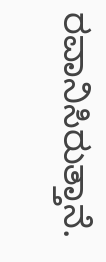ರವಾನಿಸಿರುತ್ತಾನೆ.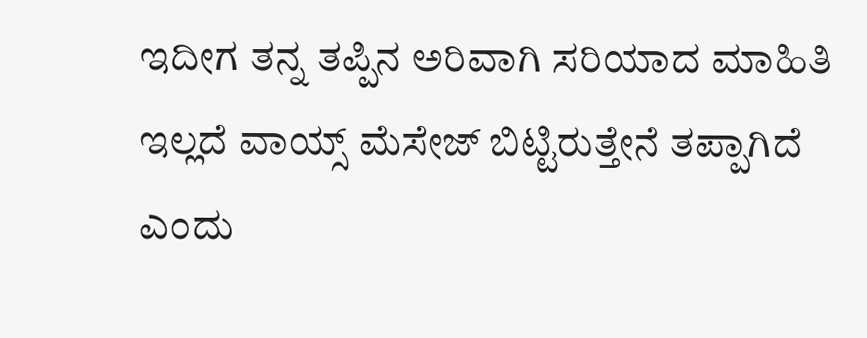ಇದೀಗ ತನ್ನ ತಪ್ಪಿನ ಅರಿವಾಗಿ ಸರಿಯಾದ ಮಾಹಿತಿ ಇಲ್ಲದೆ ವಾಯ್ಸ್ ಮೆಸೇಜ್ ಬಿಟ್ಟಿರುತ್ತೇನೆ ತಪ್ಪಾಗಿದೆ ಎಂದು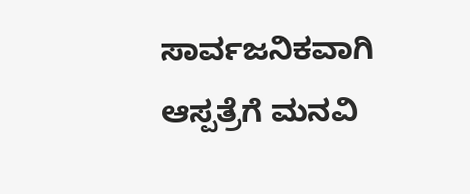ಸಾರ್ವಜನಿಕವಾಗಿ ಆಸ್ಪತ್ರೆಗೆ ಮನವಿ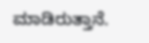ಮಾಡಿರುತ್ತಾನೆ.